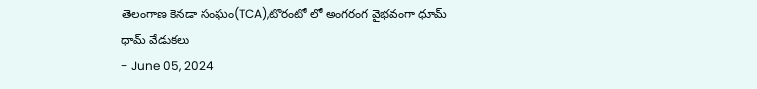తెలంగాణ కెనడా సంఘం(TCA),టొరంటో లో అంగరంగ వైభవంగా ధూమ్ ధామ్ వేడుకలు
- June 05, 2024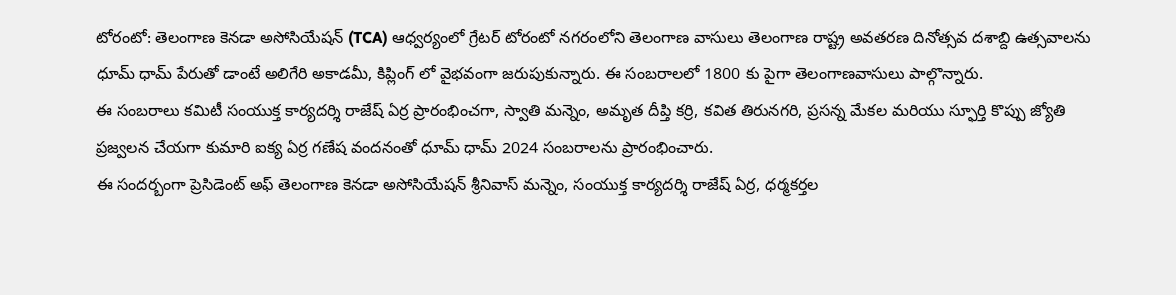టోరంటో: తెలంగాణ కెనడా అసోసియేషన్ (TCA) ఆధ్వర్యంలో గ్రేటర్ టోరంటో నగరంలోని తెలంగాణ వాసులు తెలంగాణ రాష్ట్ర అవతరణ దినోత్సవ దశాబ్ది ఉత్సవాలను ధూమ్ ధామ్ పేరుతో డాంటే అలిగేరి అకాడమీ, కిప్లింగ్ లో వైభవంగా జరుపుకున్నారు. ఈ సంబరాలలో 1800 కు పైగా తెలంగాణవాసులు పాల్గొన్నారు.
ఈ సంబరాలు కమిటీ సంయుక్త కార్యదర్శి రాజేష్ ఏర్ర ప్రారంభించగా, స్వాతి మన్నెం, అమృత దీప్తి కర్రి, కవిత తిరునగరి, ప్రసన్న మేకల మరియు స్ఫూర్తి కొప్పు జ్యోతి ప్రజ్వలన చేయగా కుమారి ఐక్య ఏర్ర గణేష వందనంతో ధూమ్ ధామ్ 2024 సంబరాలను ప్రారంభించారు.
ఈ సందర్బంగా ప్రెసిడెంట్ అఫ్ తెలంగాణ కెనడా అసోసియేషన్ శ్రీనివాస్ మన్నెం, సంయుక్త కార్యదర్శి రాజేష్ ఏర్ర, ధర్మకర్తల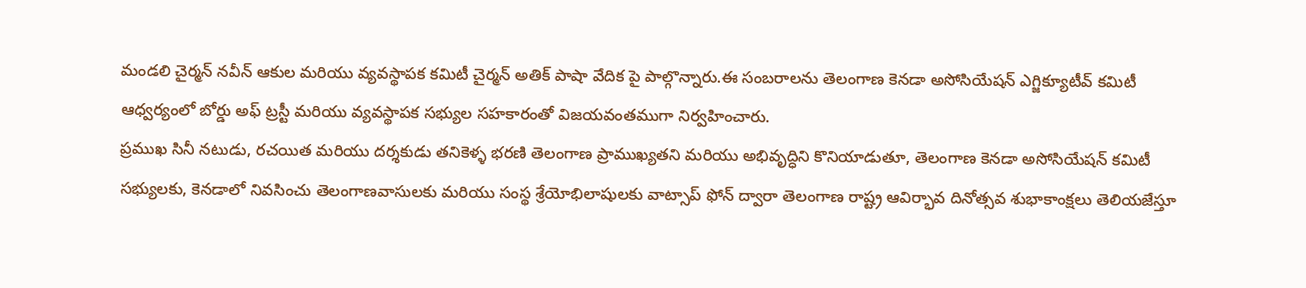మండలి చైర్మన్ నవీన్ ఆకుల మరియు వ్యవస్థాపక కమిటీ చైర్మన్ అతిక్ పాషా వేదిక పై పాల్గొన్నారు.ఈ సంబరాలను తెలంగాణ కెనడా అసోసియేషన్ ఎగ్జిక్యూటీవ్ కమిటీ ఆధ్వర్యంలో బోర్డు అఫ్ ట్రస్టీ మరియు వ్యవస్థాపక సభ్యుల సహకారంతో విజయవంతముగా నిర్వహించారు.
ప్రముఖ సినీ నటుడు, రచయిత మరియు దర్శకుడు తనికెళ్ళ భరణి తెలంగాణ ప్రాముఖ్యతని మరియు అభివృద్ధిని కొనియాడుతూ, తెలంగాణ కెనడా అసోసియేషన్ కమిటీ సభ్యులకు, కెనడాలో నివసించు తెలంగాణవాసులకు మరియు సంస్థ శ్రేయోభిలాషులకు వాట్సాప్ ఫోన్ ద్వారా తెలంగాణ రాష్ట్ర ఆవిర్భావ దినోత్సవ శుభాకాంక్షలు తెలియజేస్తూ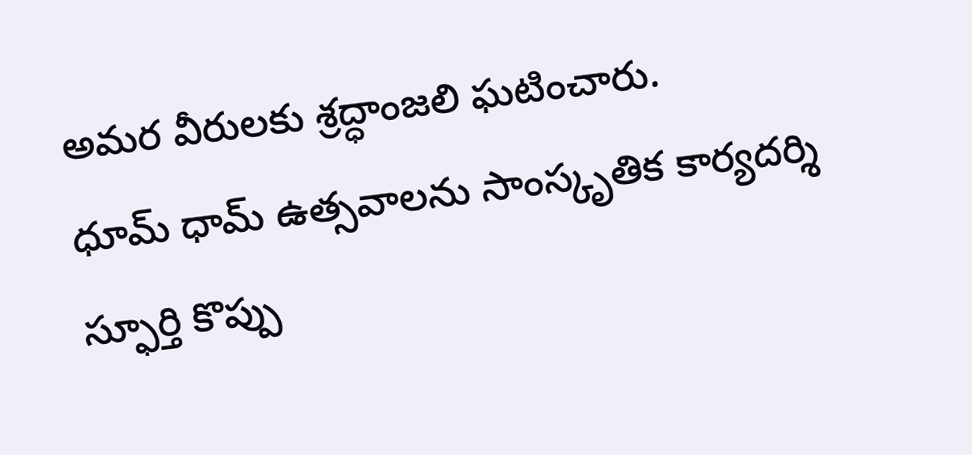అమర వీరులకు శ్రద్ధాంజలి ఘటించారు.
ధూమ్ ధామ్ ఉత్సవాలను సాంస్కృతిక కార్యదర్శి స్ఫూర్తి కొప్పు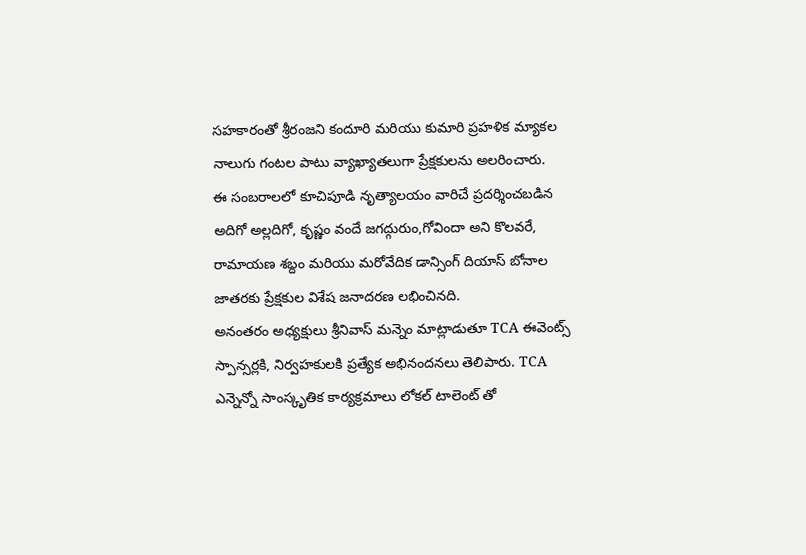సహకారంతో శ్రీరంజని కందూరి మరియు కుమారి ప్రహళిక మ్యాకల నాలుగు గంటల పాటు వ్యాఖ్యాతలుగా ప్రేక్షకులను అలరించారు.
ఈ సంబరాలలో కూచిపూడి నృత్యాలయం వారిచే ప్రదర్శించబడిన అదిగో అల్లదిగో, కృష్ణం వందే జగద్గురుం,గోవిందా అని కొలవరే, రామాయణ శబ్దం మరియు మరోవేదిక డాన్సింగ్ దియాస్ బోనాల జాతరకు ప్రేక్షకుల విశేష జనాదరణ లభించినది.
అనంతరం అధ్యక్షులు శ్రీనివాస్ మన్నెం మాట్లాడుతూ TCA ఈవెంట్స్ స్పాన్సర్లకి, నిర్వహకులకి ప్రత్యేక అభినందనలు తెలిపారు. TCA ఎన్నెన్నో సాంస్కృతిక కార్యక్రమాలు లోకల్ టాలెంట్ తో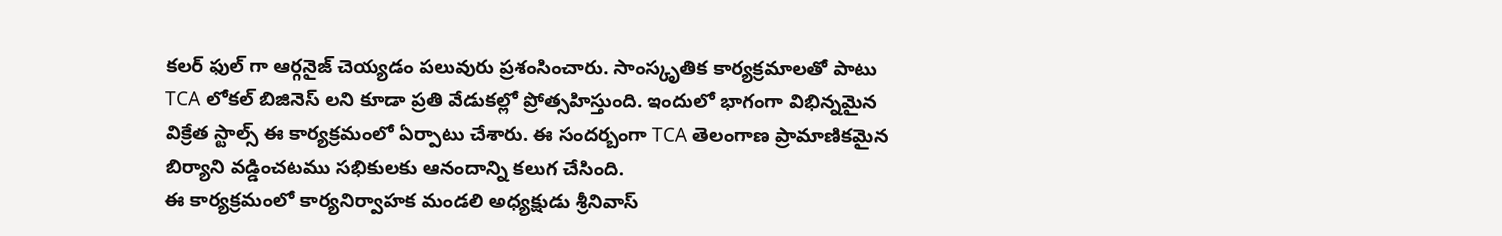కలర్ ఫుల్ గా ఆర్గనైజ్ చెయ్యడం పలువురు ప్రశంసించారు. సాంస్కృతిక కార్యక్రమాలతో పాటు TCA లోకల్ బిజినెస్ లని కూడా ప్రతి వేడుకల్లో ప్రోత్సహిస్తుంది. ఇందులో భాగంగా విభిన్నమైన విక్రేత స్టాల్స్ ఈ కార్యక్రమంలో ఏర్పాటు చేశారు. ఈ సందర్బంగా TCA తెలంగాణ ప్రామాణికమైన బిర్యాని వడ్డించటము సభికులకు ఆనందాన్ని కలుగ చేసింది.
ఈ కార్యక్రమంలో కార్యనిర్వాహక మండలి అధ్యక్షుడు శ్రీనివాస్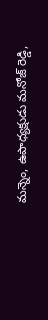మన్నెం, ఉపాధ్యక్షుడు మనోజ్ రెడ్డి,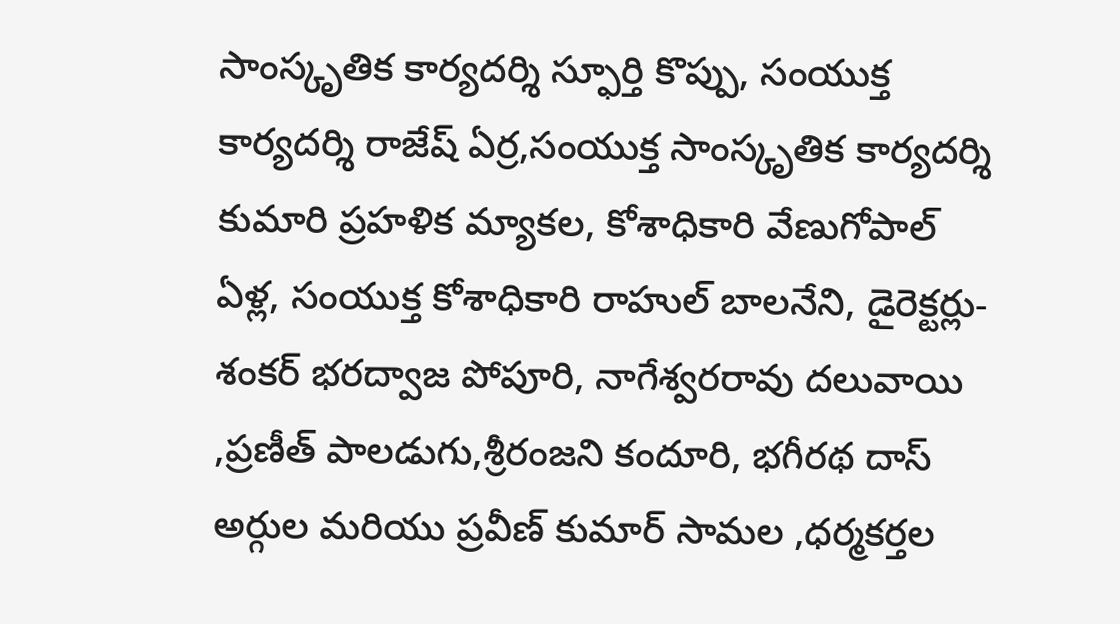సాంస్కృతిక కార్యదర్శి స్ఫూర్తి కొప్పు, సంయుక్త కార్యదర్శి రాజేష్ ఏర్ర,సంయుక్త సాంస్కృతిక కార్యదర్శి కుమారి ప్రహళిక మ్యాకల, కోశాధికారి వేణుగోపాల్ ఏళ్ల, సంయుక్త కోశాధికారి రాహుల్ బాలనేని, డైరెక్టర్లు-శంకర్ భరద్వాజ పోపూరి, నాగేశ్వరరావు దలువాయి ,ప్రణీత్ పాలడుగు,శ్రీరంజని కందూరి, భగీరథ దాస్ అర్గుల మరియు ప్రవీణ్ కుమార్ సామల ,ధర్మకర్తల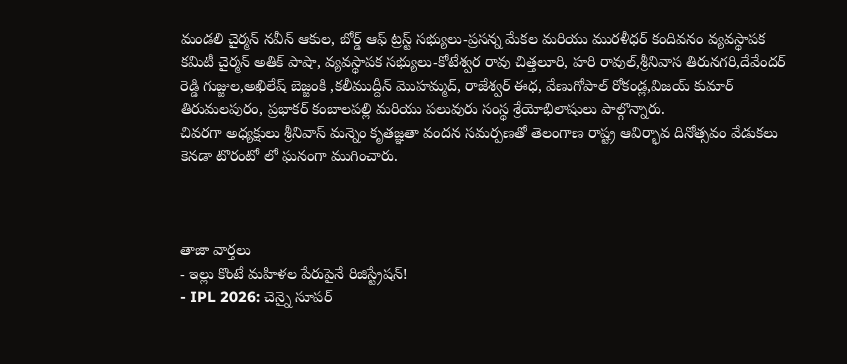మండలి చైర్మన్ నవీన్ ఆకుల, బోర్డ్ ఆఫ్ ట్రస్ట్ సభ్యులు-ప్రసన్న మేకల మరియు మురళీధర్ కందివనం వ్యవస్థాపక కమిటీ చైర్మన్ అతిక్ పాషా, వ్యవస్థాపక సభ్యులు-కోటేశ్వర రావు చిత్తలూరి, హరి రావుల్,శ్రీనివాస తిరునగరి,దేవేందర్ రెడ్డి గుజ్జుల,అఖిలేష్ బెజ్జంకి ,కలీముద్దీన్ మొహమ్మద్, రాజేశ్వర్ ఈధ, వేణుగోపాల్ రోకండ్ల,విజయ్ కుమార్ తిరుమలపురం, ప్రభాకర్ కంబాలపల్లి మరియు పలువురు సంస్థ శ్రేయోభిలాషులు పాల్గొన్నారు.
చివరగా అధ్యక్షులు శ్రీనివాస్ మన్నెం కృతజ్ఞతా వందన సమర్పణతో తెలంగాణ రాష్ట్ర ఆవిర్భావ దినోత్సవం వేడుకలు కెనడా టొరంటో లో ఘనంగా ముగించారు.



తాజా వార్తలు
- ఇల్లు కొంటే మహిళల పేరుపైనే రిజిస్ట్రేషన్!
- IPL 2026: చెన్నై సూపర్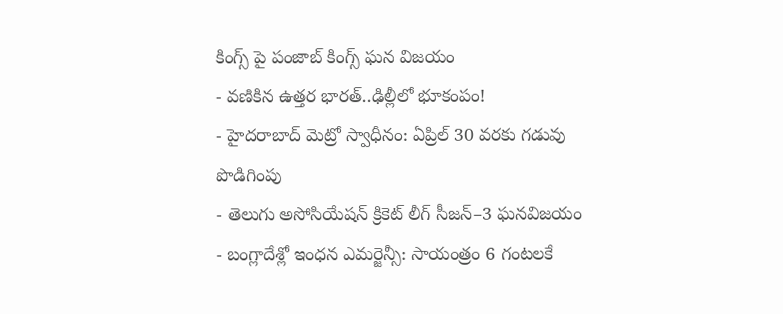కింగ్స్ పై పంజాబ్ కింగ్స్ ఘన విజయం
- వణికిన ఉత్తర భారత్..ఢిల్లీలో భూకంపం!
- హైదరాబాద్ మెట్రో స్వాధీనం: ఏప్రిల్ 30 వరకు గడువు పొడిగింపు
- తెలుగు అసోసియేషన్ క్రికెట్ లీగ్ సీజన్–3 ఘనవిజయం
- బంగ్లాదేశ్లో ఇంధన ఎమర్జెన్సీ: సాయంత్రం 6 గంటలకే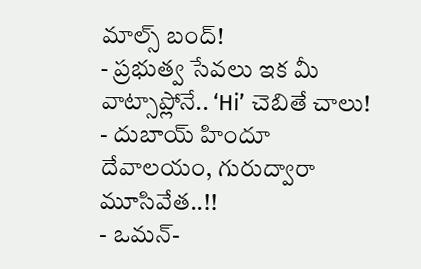మాల్స్ బంద్!
- ప్రభుత్వ సేవలు ఇక మీ వాట్సాప్లోనే.. ‘Hi’ చెబితే చాలు!
- దుబాయ్ హిందూ దేవాలయం, గురుద్వారా మూసివేత..!!
- ఒమన్-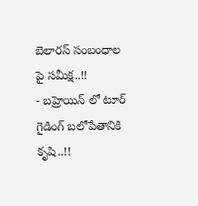బెలారస్ సంబంధాల పై సమీక్ష..!!
- బహ్రెయిన్ లో టూర్ గైడింగ్ బలోపేతానికి కృషి..!!